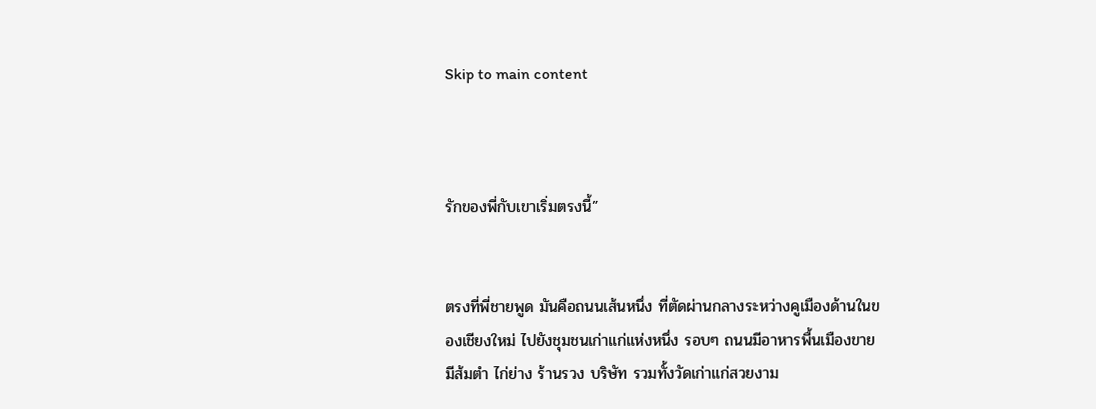Skip to main content



รักของพี่กับเขาเริ่มตรงนี้”


ตรงที่พี่ชายพูด มันคือถนนเส้นหนึ่ง ที่ตัดผ่านกลางระหว่างคูเมืองด้านในของเชียงใหม่ ไปยังชุมชนเก่าแก่แห่งหนึ่ง รอบๆ ถนนมีอาหารพื้นเมืองขาย มีส้มตำ ไก่ย่าง ร้านรวง บริษัท รวมทั้งวัดเก่าแก่สวยงาม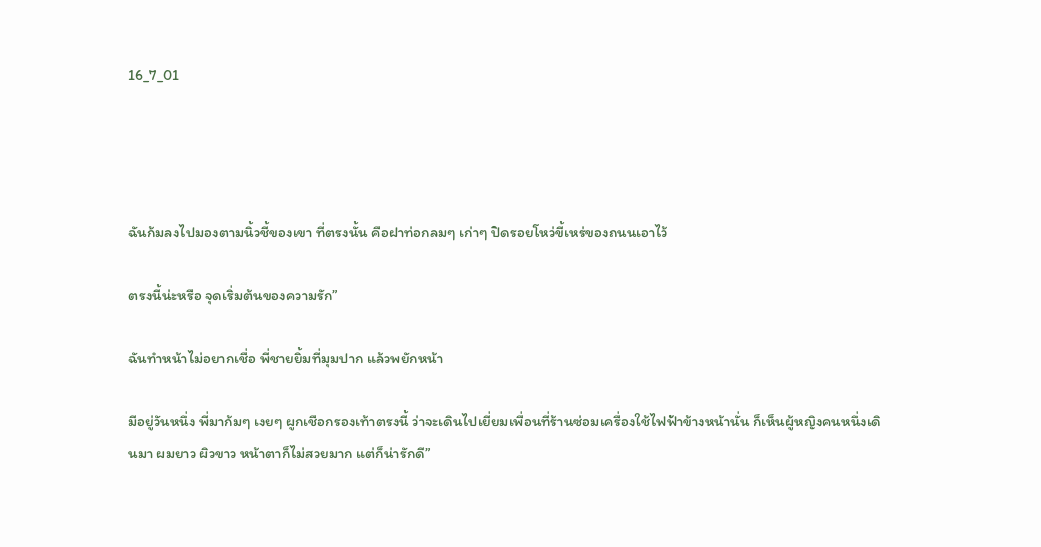16_7_01




ฉันก้มลงไปมองตามนิ้วชี้ของเขา ที่ตรงนั้น คือฝาท่อกลมๆ เก่าๆ ปิดรอยโหว่ขี้เหร่ของถนนเอาไว้

ตรงนี้น่ะหรือ จุดเริ่มต้นของความรัก”

ฉันทำหน้าไม่อยากเชื่อ พี่ชายยิ้มที่มุมปาก แล้วพยักหน้า

มีอยู่วันหนึ่ง พี่มาก้มๆ เงยๆ ผูกเชือกรองเท้าตรงนี้ ว่าจะเดินไปเยี่ยมเพื่อนที่ร้านซ่อมเครื่องใช้ไฟฟ้าข้างหน้านั่น ก็เห็นผู้หญิงคนหนึ่งเดินมา ผมยาว ผิวขาว หน้าตาก็ไม่สวยมาก แต่ก็น่ารักดี”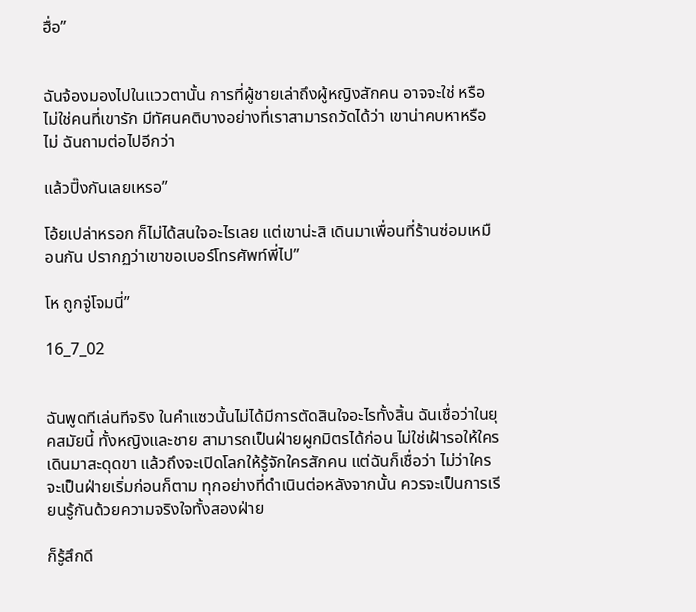ฮื่อ”


ฉันจ้องมองไปในแววตานั้น การที่ผู้ชายเล่าถึงผู้หญิงสักคน อาจจะใช่ หรือไม่ใช่คนที่เขารัก มีทัศนคติบางอย่างที่เราสามารถวัดได้ว่า เขาน่าคบหาหรือไม่ ฉันถามต่อไปอีกว่า

แล้วปิ๊งกันเลยเหรอ”

โอ้ยเปล่าหรอก ก็ไม่ได้สนใจอะไรเลย แต่เขาน่ะสิ เดินมาเพื่อนที่ร้านซ่อมเหมือนกัน ปรากฏว่าเขาขอเบอร์โทรศัพท์พี่ไป”

โห ถูกจู่โจมนี่”

16_7_02


ฉันพูดทีเล่นทีจริง ในคำแซวนั้นไม่ได้มีการตัดสินใจอะไรทั้งสิ้น ฉันเชื่อว่าในยุคสมัยนี้ ทั้งหญิงและชาย สามารถเป็นฝ่ายผูกมิตรได้ก่อน ไม่ใช่เฝ้ารอให้ใครเดินมาสะดุดขา แล้วถึงจะเปิดโลกให้รู้จักใครสักคน แต่ฉันก็เชื่อว่า ไม่ว่าใครจะเป็นฝ่ายเริ่มก่อนก็ตาม ทุกอย่างที่ดำเนินต่อหลังจากนั้น ควรจะเป็นการเรียนรู้กันด้วยความจริงใจทั้งสองฝ่าย

ก็รู้สึกดี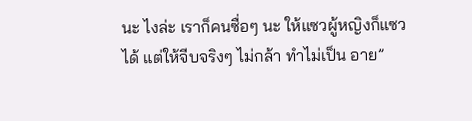นะ ไงล่ะ เราก็คนซื่อๆ นะ ให้แซวผู้หญิงก็แซวได้ แต่ให้จีบจริงๆ ไม่กล้า ทำไม่เป็น อาย”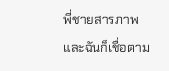พี่ชายสารภาพ และฉันก็เชื่อตาม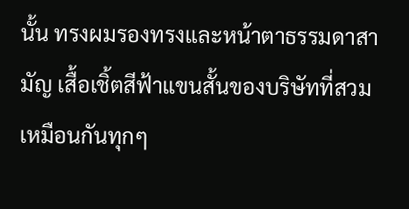นั้น ทรงผมรองทรงและหน้าตาธรรมดาสามัญ เสื้อเชิ้ตสีฟ้าแขนสั้นของบริษัทที่สวมเหมือนกันทุกๆ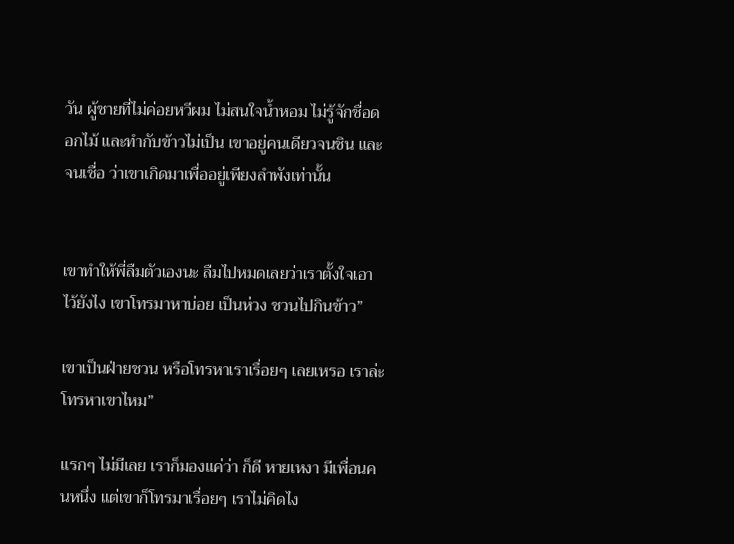วัน ผู้ชายที่ไม่ค่อยหวีผม ไม่สนใจน้ำหอม ไม่รู้จักชื่อดอกไม้ และทำกับข้าวไม่เป็น เขาอยู่คนเดียวจนชิน และจนเชื่อ ว่าเขาเกิดมาเพื่ออยู่เพียงลำพังเท่านั้น


เขาทำให้พี่ลืมตัวเองนะ ลืมไปหมดเลยว่าเราตั้งใจเอาไว้ยังไง เขาโทรมาหาบ่อย เป็นห่วง ชวนไปกินข้าว”

เขาเป็นฝ่ายชวน หรือโทรหาเราเรื่อยๆ เลยเหรอ เราล่ะโทรหาเขาไหม”

แรกๆ ไม่มีเลย เราก็มองแค่ว่า ก็ดี หายเหงา มีเพื่อนคนหนึ่ง แต่เขาก็โทรมาเรื่อยๆ เราไม่คิดไง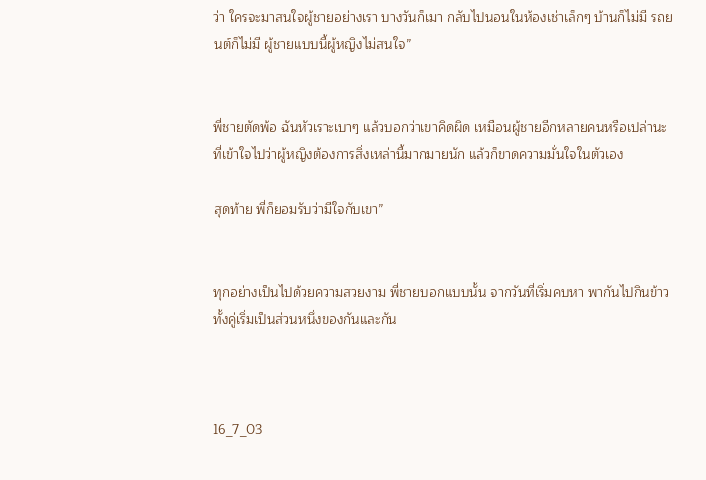ว่า ใครจะมาสนใจผู้ชายอย่างเรา บางวันก็เมา กลับไปนอนในห้องเช่าเล็กๆ บ้านก็ไม่มี รถยนต์ก็ไม่มี ผู้ชายแบบนี้ผู้หญิงไม่สนใจ”


พี่ชายตัดพ้อ ฉันหัวเราะเบาๆ แล้วบอกว่าเขาคิดผิด เหมือนผู้ชายอีกหลายคนหรือเปล่านะ ที่เข้าใจไปว่าผู้หญิงต้องการสิ่งเหล่านี้มากมายนัก แล้วก็ขาดความมั่นใจในตัวเอง

สุดท้าย พี่ก็ยอมรับว่ามีใจกับเขา”


ทุกอย่างเป็นไปด้วยความสวยงาม พี่ชายบอกแบบนั้น จากวันที่เริ่มคบหา พากันไปกินข้าว ทั้งคู่เริ่มเป็นส่วนหนึ่งของกันและกัน



16_7_03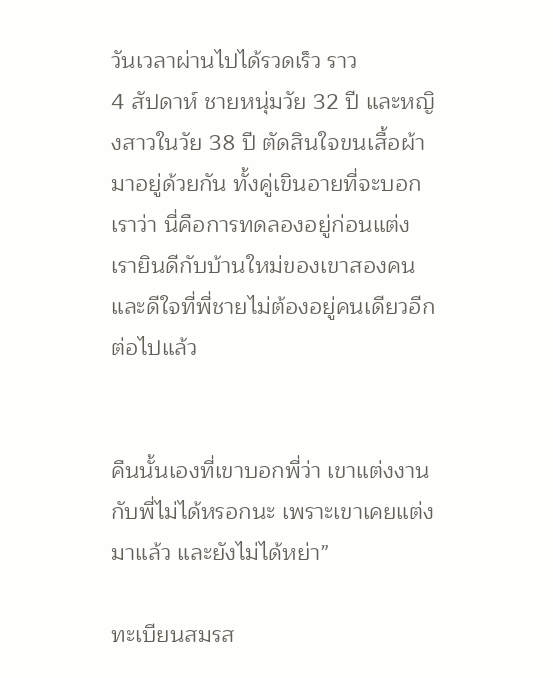วันเวลาผ่านไปได้รวดเร็ว ราว
4 สัปดาห์ ชายหนุ่มวัย 32 ปี และหญิงสาวในวัย 38 ปี ตัดสินใจขนเสื้อผ้ามาอยู่ด้วยกัน ทั้งคู่เขินอายที่จะบอกเราว่า นี่คือการทดลองอยู่ก่อนแต่ง เรายินดีกับบ้านใหม่ของเขาสองคนและดีใจที่พี่ชายไม่ต้องอยู่คนเดียวอีกต่อไปแล้ว


คืนนั้นเองที่เขาบอกพี่ว่า เขาแต่งงานกับพี่ไม่ได้หรอกนะ เพราะเขาเคยแต่งมาแล้ว และยังไม่ได้หย่า”

ทะเบียนสมรส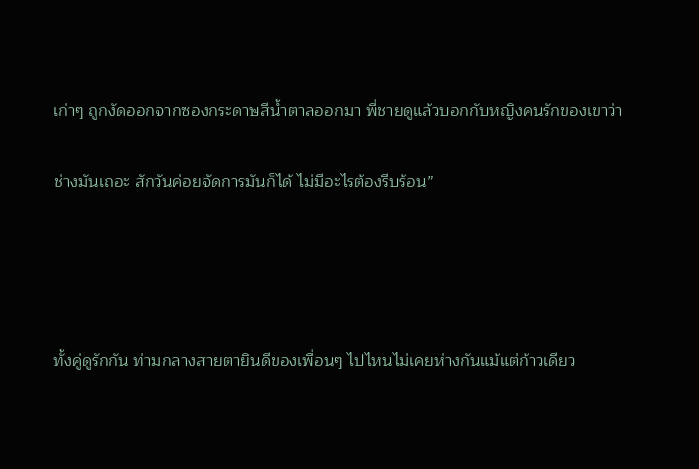เก่าๆ ถูกงัดออกจากซองกระดาษสีน้ำตาลออกมา พี่ชายดูแล้วบอกกับหญิงคนรักของเขาว่า

ช่างมันเถอะ สักวันค่อยจัดการมันก็ได้ ไม่มีอะไรต้องรีบร้อน”




ทั้งคู่ดูรักกัน ท่ามกลางสายตายินดีของเพื่อนๆ ไปไหนไม่เคยห่างกันแม้แต่ก้าวเดียว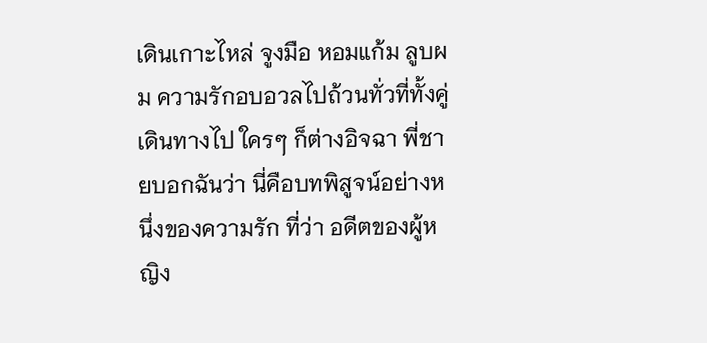เดินเกาะไหล่ จูงมือ หอมแก้ม ลูบผม ความรักอบอวลไปถ้วนทั่วที่ทั้งคู่เดินทางไป ใครๆ ก็ต่างอิจฉา พี่ชายบอกฉันว่า นี่คือบทพิสูจน์อย่างหนึ่งของความรัก ที่ว่า อดีตของผู้หญิง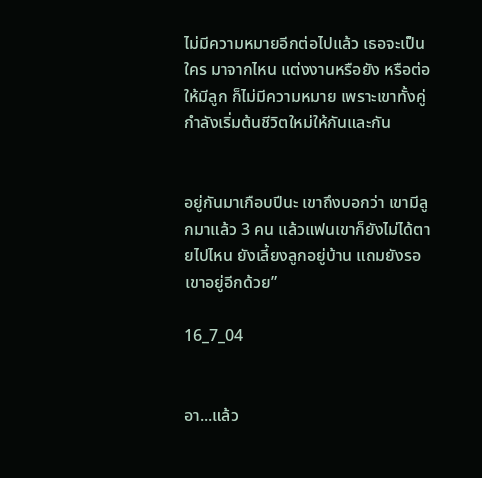ไม่มีความหมายอีกต่อไปแล้ว เธอจะเป็นใคร มาจากไหน แต่งงานหรือยัง หรือต่อให้มีลูก ก็ไม่มีความหมาย เพราะเขาทั้งคู่กำลังเริ่มต้นชีวิตใหม่ให้กันและกัน


อยู่กันมาเกือบปีนะ เขาถึงบอกว่า เขามีลูกมาแล้ว 3 คน แล้วแฟนเขาก็ยังไม่ได้ตายไปไหน ยังเลี้ยงลูกอยู่บ้าน แถมยังรอเขาอยู่อีกด้วย”

16_7_04


อา...แล้ว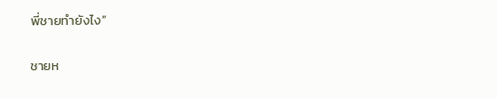พี่ชายทำยังไง”

ชายห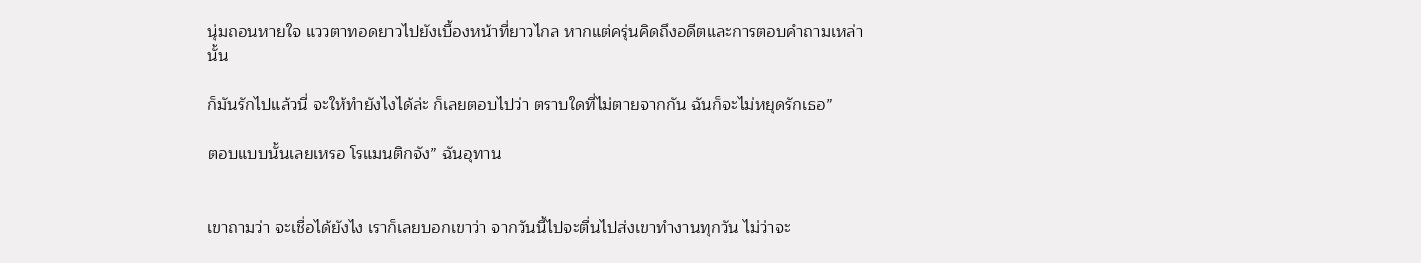นุ่มถอนหายใจ แววตาทอดยาวไปยังเบื้องหน้าที่ยาวไกล หากแต่ครุ่นคิดถึงอดีตและการตอบคำถามเหล่านั้น

ก็มันรักไปแล้วนี่ จะให้ทำยังไงได้ล่ะ ก็เลยตอบไปว่า ตราบใดที่ไม่ตายจากกัน ฉันก็จะไม่หยุดรักเธอ”

ตอบแบบนั้นเลยเหรอ โรแมนติกจัง” ฉันอุทาน


เขาถามว่า จะเชื่อได้ยังไง เราก็เลยบอกเขาว่า จากวันนี้ไปจะตื่นไปส่งเขาทำงานทุกวัน ไม่ว่าจะ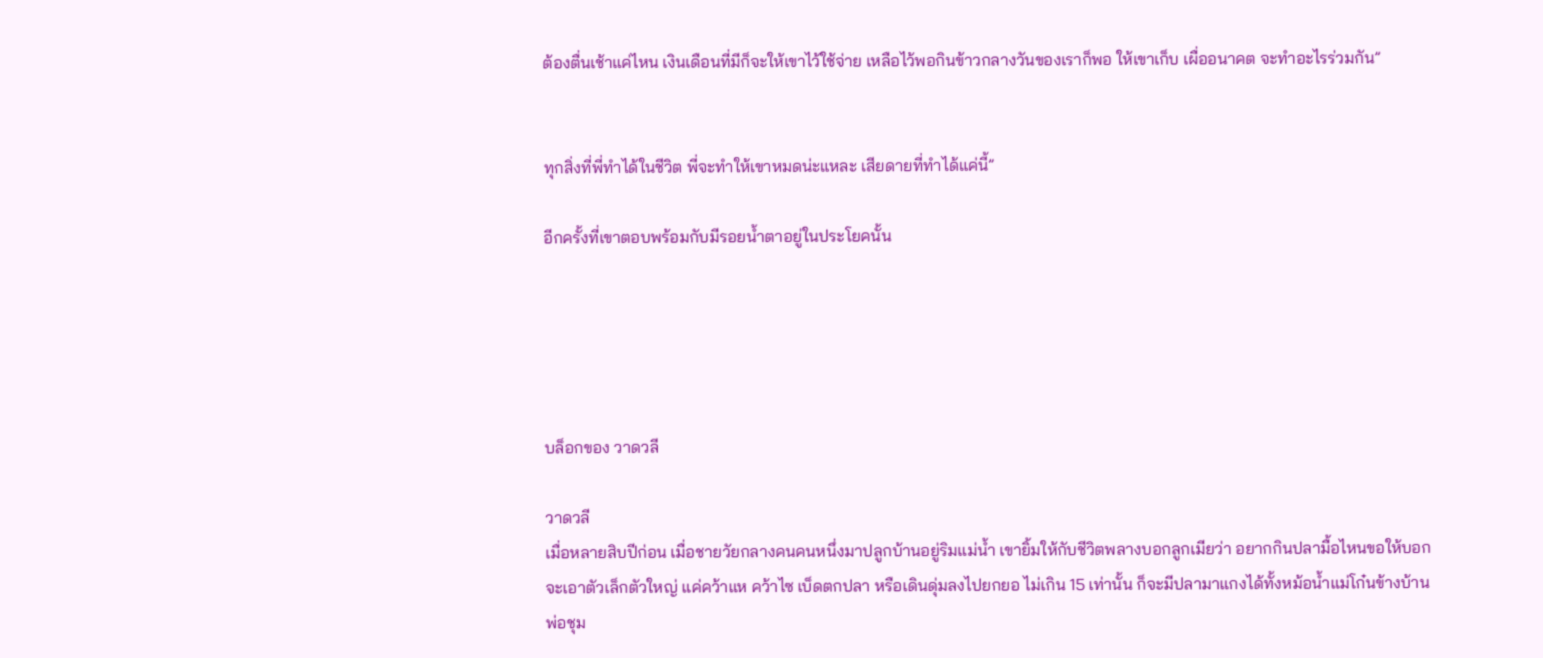ต้องตื่นเช้าแค่ไหน เงินเดือนที่มีก็จะให้เขาไว้ใช้จ่าย เหลือไว้พอกินข้าวกลางวันของเราก็พอ ให้เขาเก็บ เผื่ออนาคต จะทำอะไรร่วมกัน”


ทุกสิ่งที่พี่ทำได้ในชีวิต พี่จะทำให้เขาหมดน่ะแหละ เสียดายที่ทำได้แค่นี้”

อีกครั้งที่เขาตอบพร้อมกับมีรอยน้ำตาอยู่ในประโยคนั้น





บล็อกของ วาดวลี

วาดวลี
เมื่อหลายสิบปีก่อน เมื่อชายวัยกลางคนคนหนึ่งมาปลูกบ้านอยู่ริมแม่น้ำ เขายิ้มให้กับชีวิตพลางบอกลูกเมียว่า อยากกินปลามื้อไหนขอให้บอก จะเอาตัวเล็กตัวใหญ่ แค่คว้าแห คว้าไซ เบ็ดตกปลา หรือเดินดุ่มลงไปยกยอ ไม่เกิน 15 เท่านั้น ก็จะมีปลามาแกงได้ทั้งหม้อน้ำแม่โก๋นข้างบ้านพ่อชุม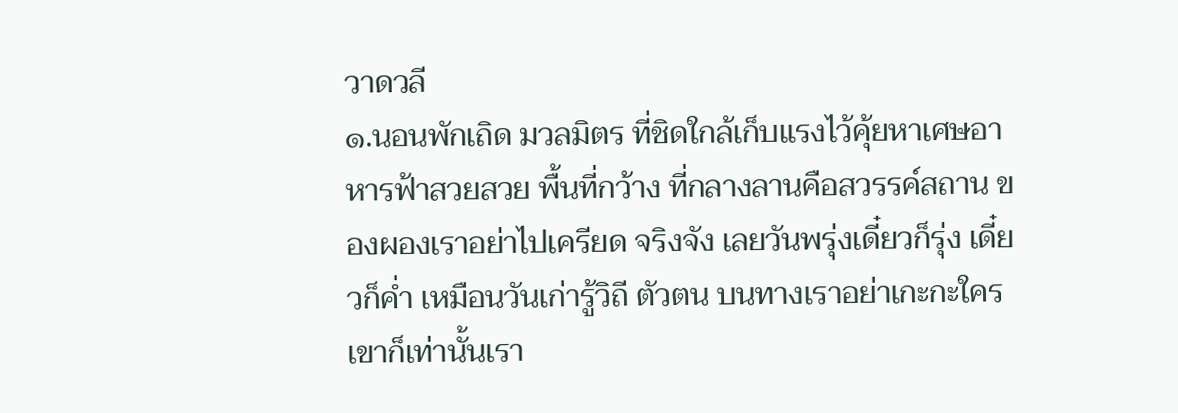วาดวลี
๑.นอนพักเถิด มวลมิตร ที่ชิดใกล้เก็บแรงไว้คุ้ยหาเศษอาหารฟ้าสวยสวย พื้นที่กว้าง ที่กลางลานคือสวรรค์สถาน ของผองเราอย่าไปเครียด จริงจัง เลยวันพรุ่งเดี๋ยวก็รุ่ง เดี๋ยวก็ค่ำ เหมือนวันเก่ารู้วิถี ตัวตน บนทางเราอย่าเกะกะใครเขาก็เท่านั้นเรา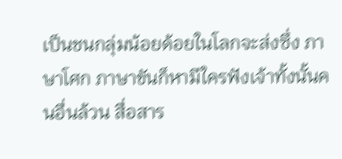เป็นชนกลุ่มน้อยด้อยในโลกจะส่งซึ่ง ภาษาโศก ภาษาขันก็หามีใครฟังเจ้าทั้งนั้นคนอื่นล้วน สื่อสาร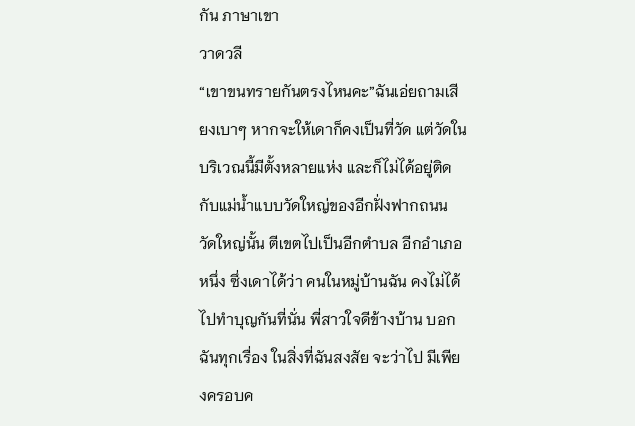กัน ภาษาเขา
วาดวลี
“เขาขนทรายกันตรงไหนคะ”ฉันเอ่ยถามเสียงเบาๆ หากจะให้เดาก็คงเป็นที่วัด แต่วัดในบริเวณนี้มีตั้งหลายแห่ง และก็ไม่ได้อยู่ติดกับแม่น้ำแบบวัดใหญ่ของอีกฝั่งฟากถนน วัดใหญ่นั้น ตีเขตไปเป็นอีกตำบล อีกอำเภอหนึ่ง ซึ่งเดาได้ว่า คนในหมู่บ้านฉัน คงไม่ได้ไปทำบุญกันที่นั่น พี่สาวใจดีข้างบ้าน บอกฉันทุกเรื่อง ในสิ่งที่ฉันสงสัย จะว่าไป มีเพียงครอบค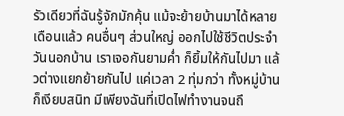รัวเดียวที่ฉันรู้จักมักคุ้น แม้จะย้ายบ้านมาได้หลายเดือนแล้ว คนอื่นๆ ส่วนใหญ่ ออกไปใช้ชีวิตประจำวันนอกบ้าน เราเจอกันยามค่ำ ก็ยิ้มให้กันไปมา แล้วต่างแยกย้ายกันไป แค่เวลา 2 ทุ่มกว่า ทั้งหมู่บ้านก็เงียบสนิท มีเพียงฉันที่เปิดไฟทำงานจนถึ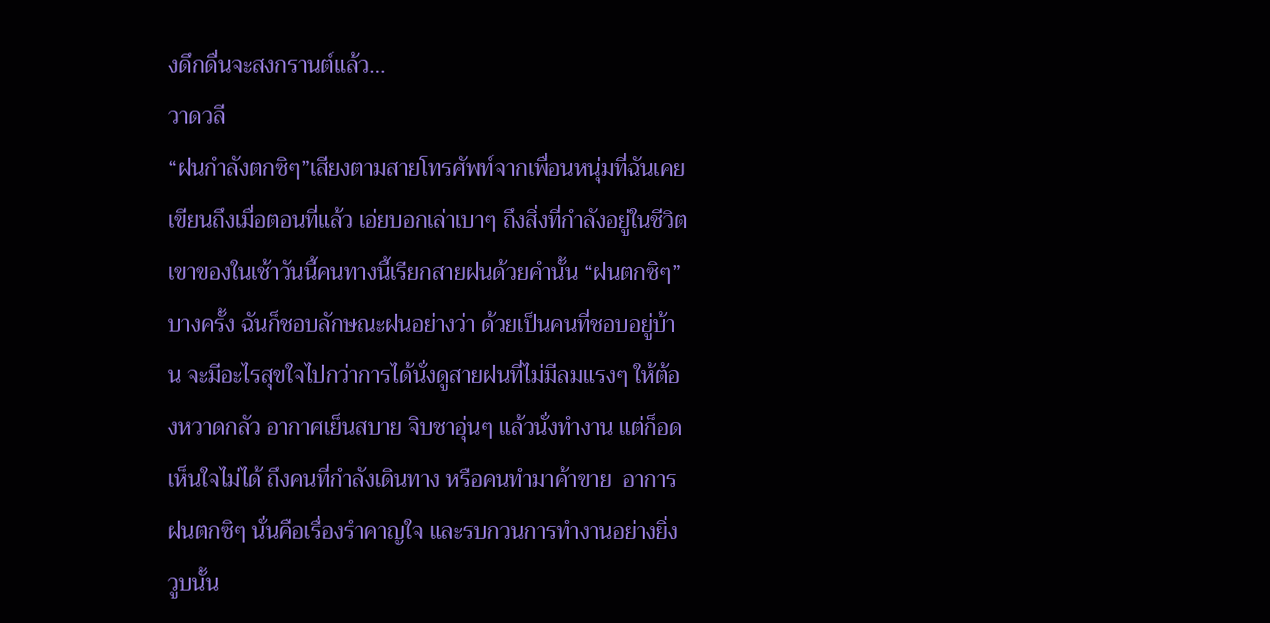งดึกดื่นจะสงกรานต์แล้ว…
วาดวลี
“ฝนกำลังตกซิๆ”เสียงตามสายโทรศัพท์จากเพื่อนหนุ่มที่ฉันเคยเขียนถึงเมื่อตอนที่แล้ว เอ่ยบอกเล่าเบาๆ ถึงสิ่งที่กำลังอยู่ในชีวิตเขาของในเช้าวันนี้คนทางนี้เรียกสายฝนด้วยคำนั้น “ฝนตกซิๆ” บางครั้ง ฉันก็ชอบลักษณะฝนอย่างว่า ด้วยเป็นคนที่ชอบอยู่บ้าน จะมีอะไรสุขใจไปกว่าการได้นั่งดูสายฝนที่ไม่มีลมแรงๆ ให้ต้องหวาดกลัว อากาศเย็นสบาย จิบชาอุ่นๆ แล้วนั่งทำงาน แต่ก็อดเห็นใจไม่ได้ ถึงคนที่กำลังเดินทาง หรือคนทำมาค้าขาย  อาการฝนตกซิๆ นั่นคือเรื่องรำคาญใจ และรบกวนการทำงานอย่างยิ่ง วูบนั้น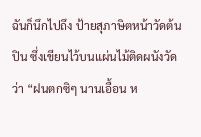ฉันก็นึกไปถึง ป้ายสุภาษิตหน้าวัดต้นปิน ซึ่งเขียนไว้บนแผ่นไม้ติดผนังวัดว่า “ฝนตกซิๆ นานเอื้อน ห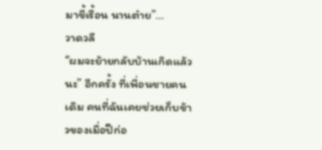มาขี้เรื้อน นานต๋าย”…
วาดวลี
“ผมจะย้ายกลับบ้านเกิดแล้วนะ” อีกครั้ง ที่เพื่อนชายคนเดิม คนที่ฉันเคยช่วยเก็บข้าวของเมื่อปีก่อ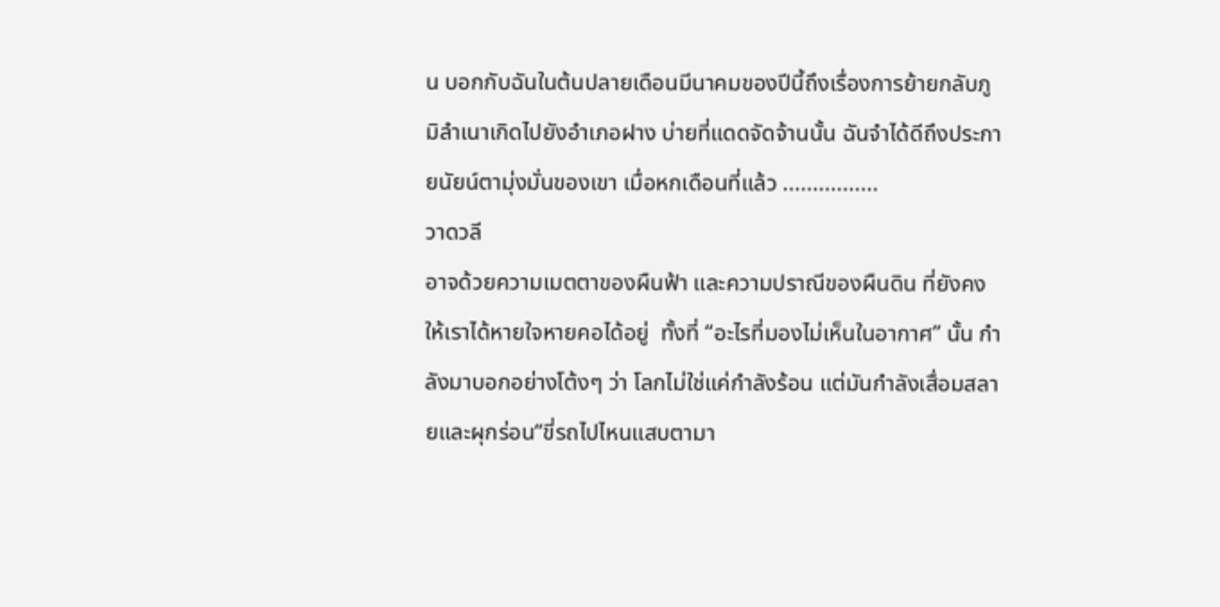น บอกกับฉันในต้นปลายเดือนมีนาคมของปีนี้ถึงเรื่องการย้ายกลับภูมิลำเนาเกิดไปยังอำเภอฝาง บ่ายที่แดดจัดจ้านนั้น ฉันจำได้ดีถึงประกายนัยน์ตามุ่งมั่นของเขา เมื่อหกเดือนที่แล้ว ................
วาดวลี
อาจด้วยความเมตตาของผืนฟ้า และความปราณีของผืนดิน ที่ยังคงให้เราได้หายใจหายคอได้อยู่  ทั้งที่ “อะไรที่มองไม่เห็นในอากาศ” นั้น กำลังมาบอกอย่างโต้งๆ ว่า โลกไม่ใช่แค่กำลังร้อน แต่มันกำลังเสื่อมสลายและผุกร่อน“ขี่รถไปไหนแสบตามา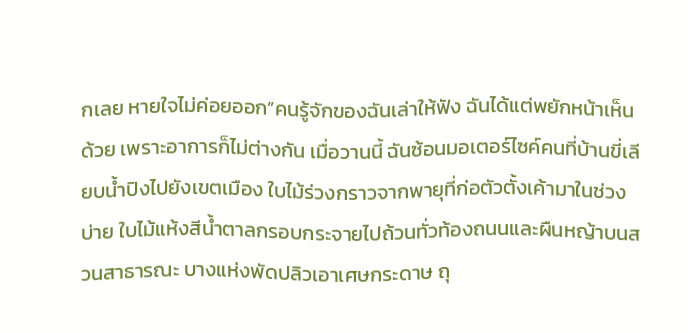กเลย หายใจไม่ค่อยออก”คนรู้จักของฉันเล่าให้ฟัง ฉันได้แต่พยักหน้าเห็นด้วย เพราะอาการก็ไม่ต่างกัน เมื่อวานนี้ ฉันซ้อนมอเตอร์ไซค์คนที่บ้านขี่เลียบน้ำปิงไปยังเขตเมือง ใบไม้ร่วงกราวจากพายุที่ก่อตัวตั้งเค้ามาในช่วงบ่าย ใบไม้แห้งสีน้ำตาลกรอบกระจายไปถ้วนทั่วท้องถนนและผืนหญ้าบนสวนสาธารณะ บางแห่งพัดปลิวเอาเศษกระดาษ ถุ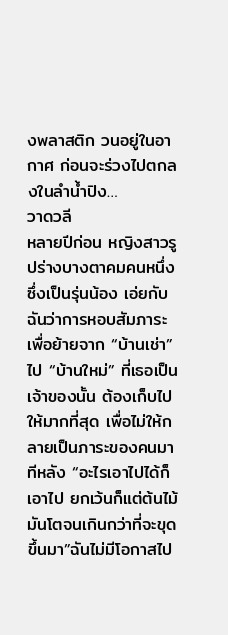งพลาสติก วนอยู่ในอากาศ ก่อนจะร่วงไปตกลงในลำน้ำปิง…
วาดวลี
หลายปีก่อน หญิงสาวรูปร่างบางตาคมคนหนึ่ง ซึ่งเป็นรุ่นน้อง เอ่ยกับฉันว่าการหอบสัมภาระเพื่อย้ายจาก “บ้านเช่า” ไป “บ้านใหม่” ที่เธอเป็นเจ้าของนั้น ต้องเก็บไปให้มากที่สุด เพื่อไม่ให้กลายเป็นภาระของคนมาทีหลัง “อะไรเอาไปได้ก็เอาไป ยกเว้นก็แต่ต้นไม้ มันโตจนเกินกว่าที่จะขุดขึ้นมา”ฉันไม่มีโอกาสไป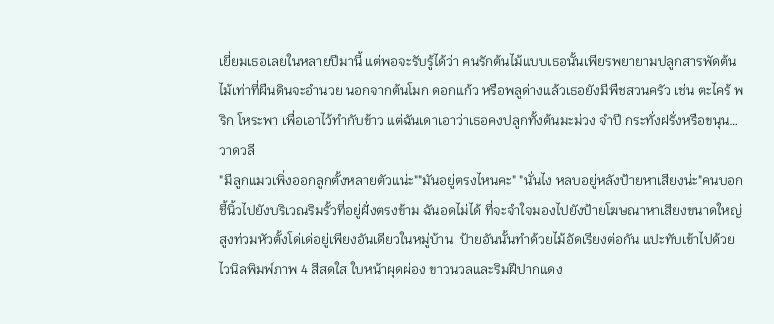เยี่ยมเธอเลยในหลายปีมานี้ แต่พอจะรับรู้ได้ว่า คนรักต้นไม้แบบเธอนั้นเพียรพยายามปลูกสารพัดต้นไม้เท่าที่ผืนดินจะอำนวย นอกจากต้นโมก ดอกแก้ว หรือพลูด่างแล้วเธอยังมีพืชสวนครัว เช่น ตะไคร้ พริก โหระพา เพื่อเอาไว้ทำกับข้าว แต่ฉันเดาเอาว่าเธอคงปลูกทั้งต้นมะม่วง จำปี กระทั่งฝรั่งหรือขนุน…
วาดวลี
"มีลูกแมวเพิ่งออกลูกตั้งหลายตัวแน่ะ""มันอยู่ตรงไหนคะ" "นั่นไง หลบอยู่หลังป้ายหาเสียงน่ะ"คนบอกชี้นิ้วไปยังบริเวณริมรั้วที่อยู่ฝั่งตรงข้าม ฉันอดไม่ได้ ที่จะจำใจมองไปยังป้ายโฆษณาหาเสียงขนาดใหญ่ สูงท่วมหัวตั้งโด่เด่อยู่เพียงอันเดียวในหมู่บ้าน  ป้ายอันนั้นทำด้วยไม้อัดเรียงต่อกัน แปะทับเข้าไปด้วยไวนิลพิมพ์ภาพ 4 สีสดใส ใบหน้าผุดผ่อง ขาวนวลและริมฝีปากแดง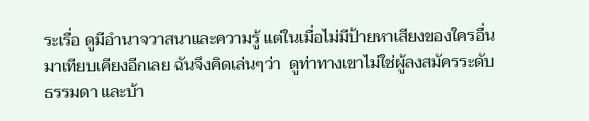ระเรื่อ ดูมีอำนาจวาสนาและความรู้ แต่ในเมื่อไม่มีป้ายหาเสียงของใครอื่นมาเทียบเคียงอีกเลย ฉันจึงคิดเล่นๆว่า  ดูท่าทางเขาไม่ใช่ผู้ลงสมัครระดับธรรมดา และบ้า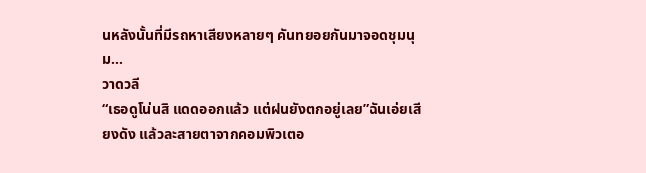นหลังนั้นที่มีรถหาเสียงหลายๆ คันทยอยกันมาจอดชุมนุม…
วาดวลี
“เธอดูโน่นสิ แดดออกแล้ว แต่ฝนยังตกอยู่เลย”ฉันเอ่ยเสียงดัง แล้วละสายตาจากคอมพิวเตอ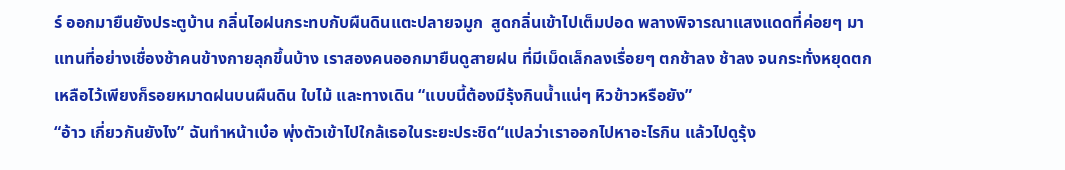ร์ ออกมายืนยังประตูบ้าน กลิ่นไอฝนกระทบกับผืนดินแตะปลายจมูก  สูดกลิ่นเข้าไปเต็มปอด พลางพิจารณาแสงแดดที่ค่อยๆ มาแทนที่อย่างเชื่องช้าคนข้างกายลุกขึ้นบ้าง เราสองคนออกมายืนดูสายฝน ที่มีเม็ดเล็กลงเรื่อยๆ ตกช้าลง ช้าลง จนกระทั่งหยุดตก เหลือไว้เพียงก็รอยหมาดฝนบนผืนดิน ใบไม้ และทางเดิน “แบบนี้ต้องมีรุ้งกินน้ำแน่ๆ หิวข้าวหรือยัง”
“อ้าว เกี่ยวกันยังไง” ฉันทำหน้าเบ๋อ พุ่งตัวเข้าไปใกล้เธอในระยะประชิด“แปลว่าเราออกไปหาอะไรกิน แล้วไปดูรุ้ง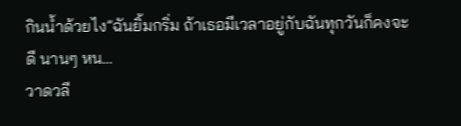กินน้ำด้วยไง”ฉันยิ้มกริ่ม ถ้าเธอมีเวลาอยู่กับฉันทุกวันก็คงจะดี นานๆ หน…
วาดวลี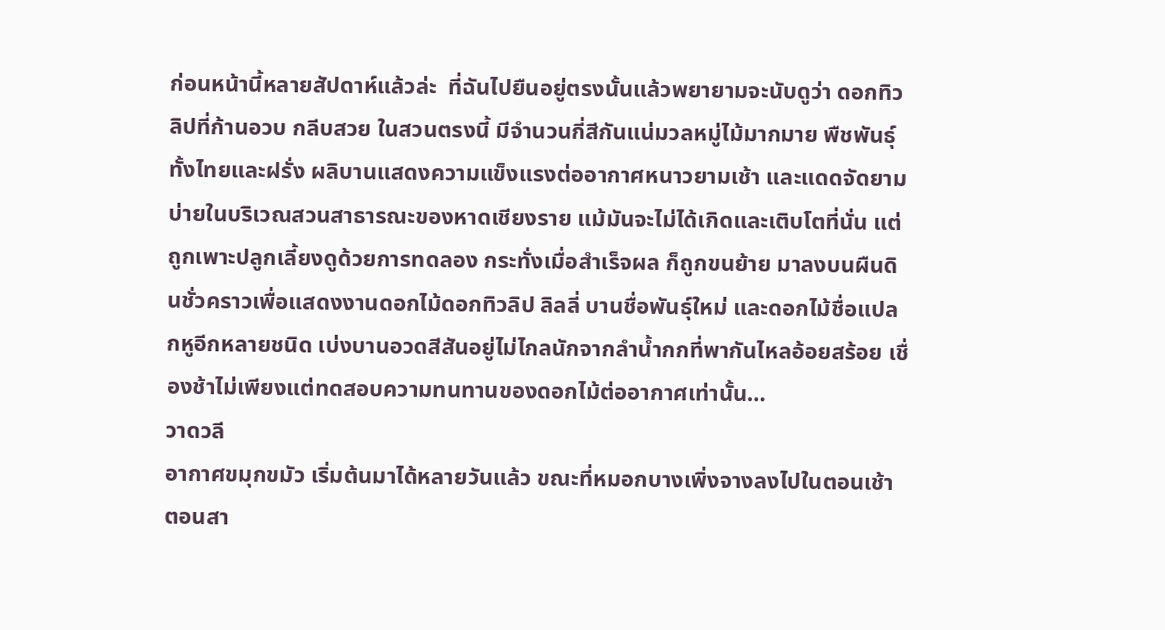ก่อนหน้านี้หลายสัปดาห์แล้วล่ะ  ที่ฉันไปยืนอยู่ตรงนั้นแล้วพยายามจะนับดูว่า ดอกทิวลิปที่ก้านอวบ กลีบสวย ในสวนตรงนี้ มีจำนวนกี่สีกันแน่มวลหมู่ไม้มากมาย พืชพันธุ์ทั้งไทยและฝรั่ง ผลิบานแสดงความแข็งแรงต่ออากาศหนาวยามเช้า และแดดจัดยามบ่ายในบริเวณสวนสาธารณะของหาดเชียงราย แม้มันจะไม่ได้เกิดและเติบโตที่นั่น แต่ถูกเพาะปลูกเลี้ยงดูด้วยการทดลอง กระทั่งเมื่อสำเร็จผล ก็ถูกขนย้าย มาลงบนผืนดินชั่วคราวเพื่อแสดงงานดอกไม้ดอกทิวลิป ลิลลี่ บานชื่อพันธุ์ใหม่ และดอกไม้ชื่อแปลกหูอีกหลายชนิด เบ่งบานอวดสีสันอยู่ไม่ไกลนักจากลำน้ำกกที่พากันไหลอ้อยสร้อย เชื่องช้าไม่เพียงแต่ทดสอบความทนทานของดอกไม้ต่ออากาศเท่านั้น…
วาดวลี
อากาศขมุกขมัว เริ่มต้นมาได้หลายวันแล้ว ขณะที่หมอกบางเพิ่งจางลงไปในตอนเช้า ตอนสา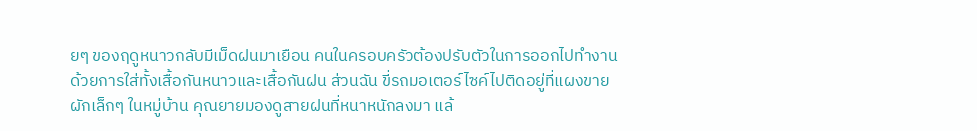ยๆ ของฤดูหนาวกลับมีเม็ดฝนมาเยือน คนในครอบครัวต้องปรับตัวในการออกไปทำงาน  ด้วยการใส่ทั้งเสื้อกันหนาวและเสื้อกันฝน ส่วนฉัน ขี่รถมอเตอร์ไซค์ไปติดอยู่ที่แผงขายผักเล็กๆ ในหมู่บ้าน คุณยายมองดูสายฝนที่หนาหนักลงมา แล้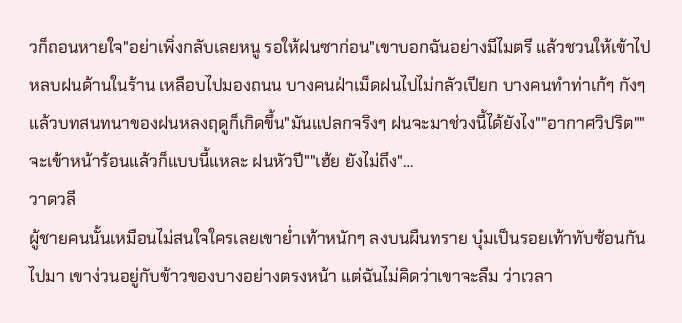วก็ถอนหายใจ"อย่าเพิ่งกลับเลยหนู รอให้ฝนซาก่อน"เขาบอกฉันอย่างมีไมตรี แล้วชวนให้เข้าไปหลบฝนด้านในร้าน เหลือบไปมองถนน บางคนฝ่าเม็ดฝนไปไม่กลัวเปียก บางคนทำท่าเก้ๆ กังๆแล้วบทสนทนาของฝนหลงฤดูก็เกิดขึ้น"มันแปลกจริงๆ ฝนจะมาช่วงนี้ได้ยังไง""อากาศวิปริต""จะเข้าหน้าร้อนแล้วก็แบบนี้แหละ ฝนหัวปี""เฮ้ย ยังไม่ถึง"…
วาดวลี
ผู้ชายคนนั้นเหมือนไม่สนใจใครเลยเขาย่ำเท้าหนักๆ ลงบนผืนทราย บุ๋มเป็นรอยเท้าทับซ้อนกันไปมา เขาง่วนอยู่กับข้าวของบางอย่างตรงหน้า แต่ฉันไม่คิดว่าเขาจะลืม ว่าเวลา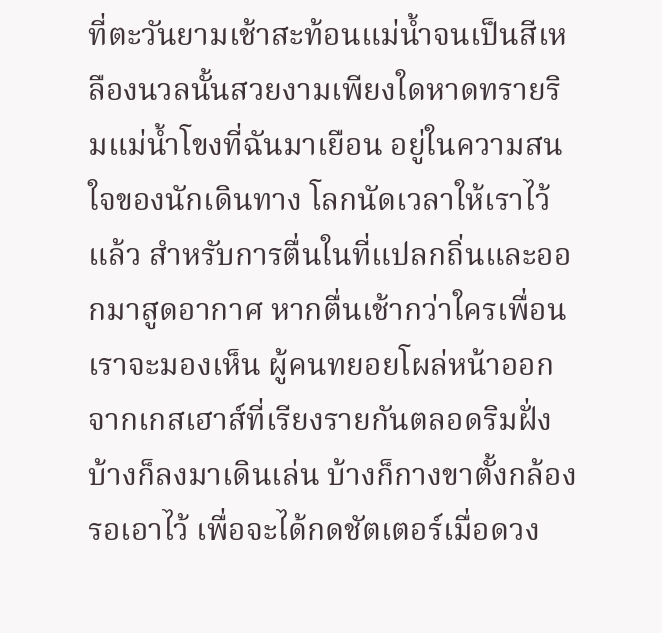ที่ตะวันยามเช้าสะท้อนแม่น้ำจนเป็นสีเหลืองนวลนั้นสวยงามเพียงใดหาดทรายริมแม่น้ำโขงที่ฉันมาเยือน อยู่ในความสนใจของนักเดินทาง โลกนัดเวลาให้เราไว้แล้ว สำหรับการตื่นในที่แปลกถิ่นและออกมาสูดอากาศ หากตื่นเช้ากว่าใครเพื่อน เราจะมองเห็น ผู้คนทยอยโผล่หน้าออกจากเกสเฮาส์ที่เรียงรายกันตลอดริมฝั่ง บ้างก็ลงมาเดินเล่น บ้างก็กางขาตั้งกล้องรอเอาไว้ เพื่อจะได้กดชัตเตอร์เมื่อดวง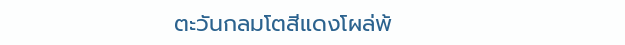ตะวันกลมโตสีแดงโผล่พ้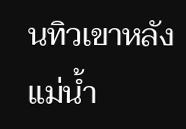นทิวเขาหลังแม่น้ำ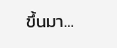ขึ้นมา…